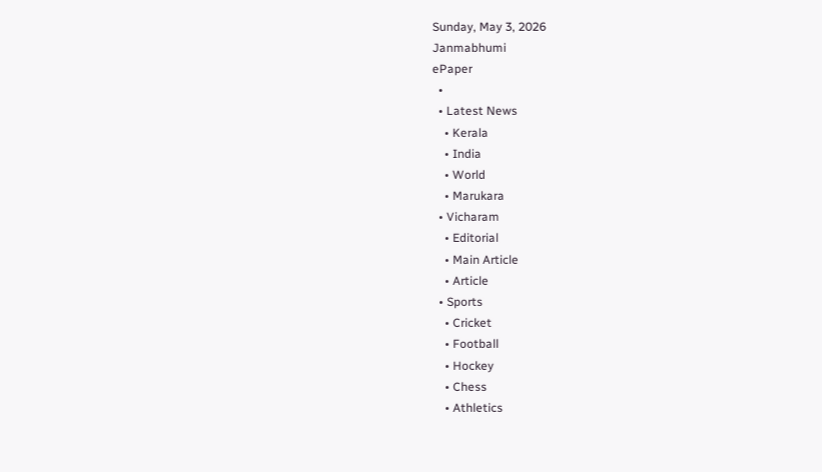Sunday, May 3, 2026
Janmabhumi
ePaper
  •
  • Latest News
    • Kerala
    • India
    • World
    • Marukara
  • Vicharam
    • Editorial
    • Main Article
    • Article
  • Sports
    • Cricket
    • Football
    • Hockey
    • Chess
    • Athletics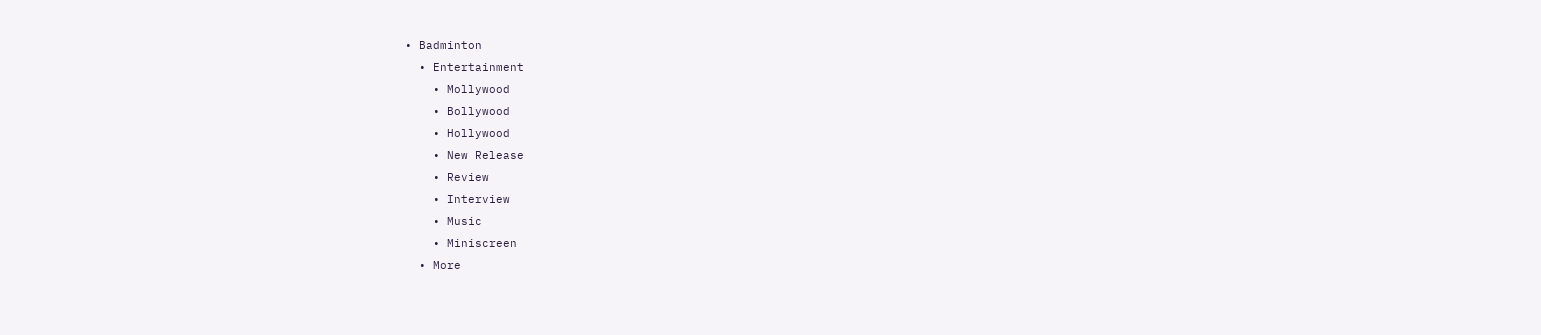• Badminton
  • Entertainment
    • Mollywood
    • Bollywood
    • Hollywood
    • New Release
    • Review
    • Interview
    • Music
    • Miniscreen
  • More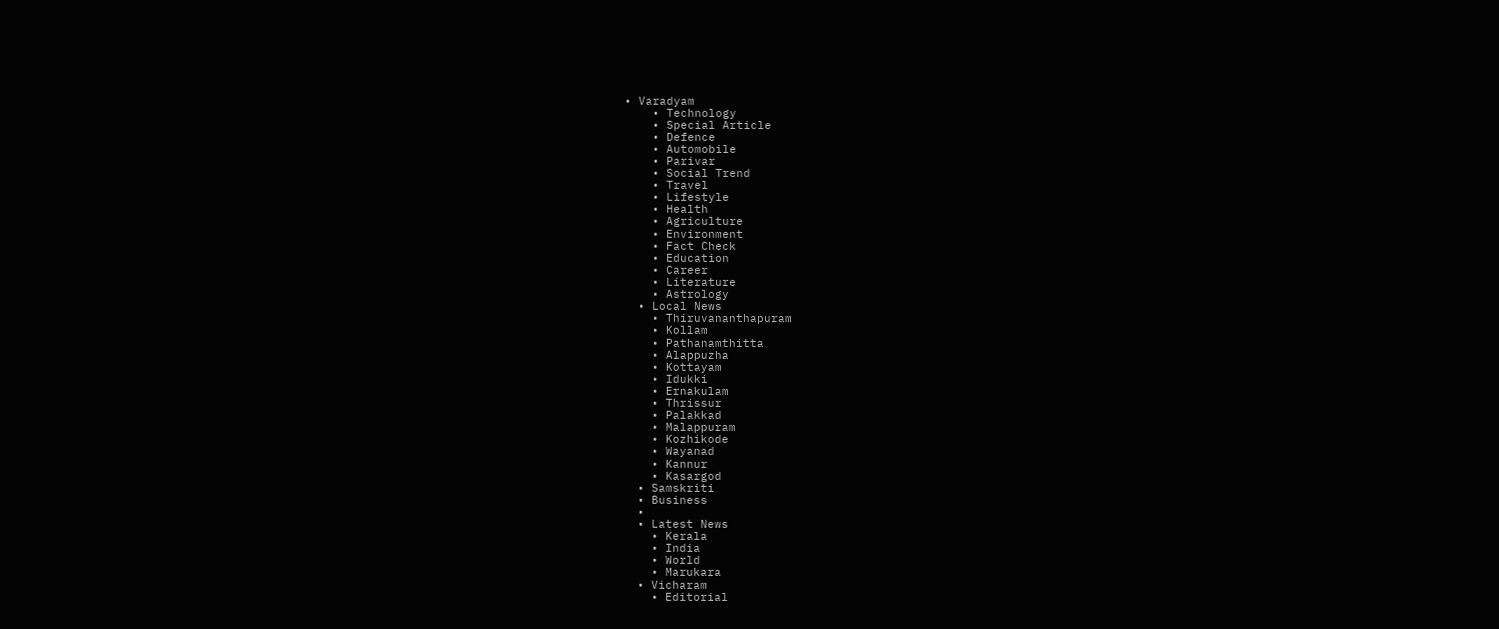• Varadyam
    • Technology
    • Special Article
    • Defence
    • Automobile
    • Parivar
    • Social Trend
    • Travel
    • Lifestyle
    • Health
    • Agriculture
    • Environment
    • Fact Check
    • Education
    • Career
    • Literature
    • Astrology
  • Local News
    • Thiruvananthapuram
    • Kollam
    • Pathanamthitta
    • Alappuzha
    • Kottayam
    • Idukki
    • Ernakulam
    • Thrissur
    • Palakkad
    • Malappuram
    • Kozhikode
    • Wayanad
    • Kannur
    • Kasargod
  • Samskriti
  • Business
  •
  • Latest News
    • Kerala
    • India
    • World
    • Marukara
  • Vicharam
    • Editorial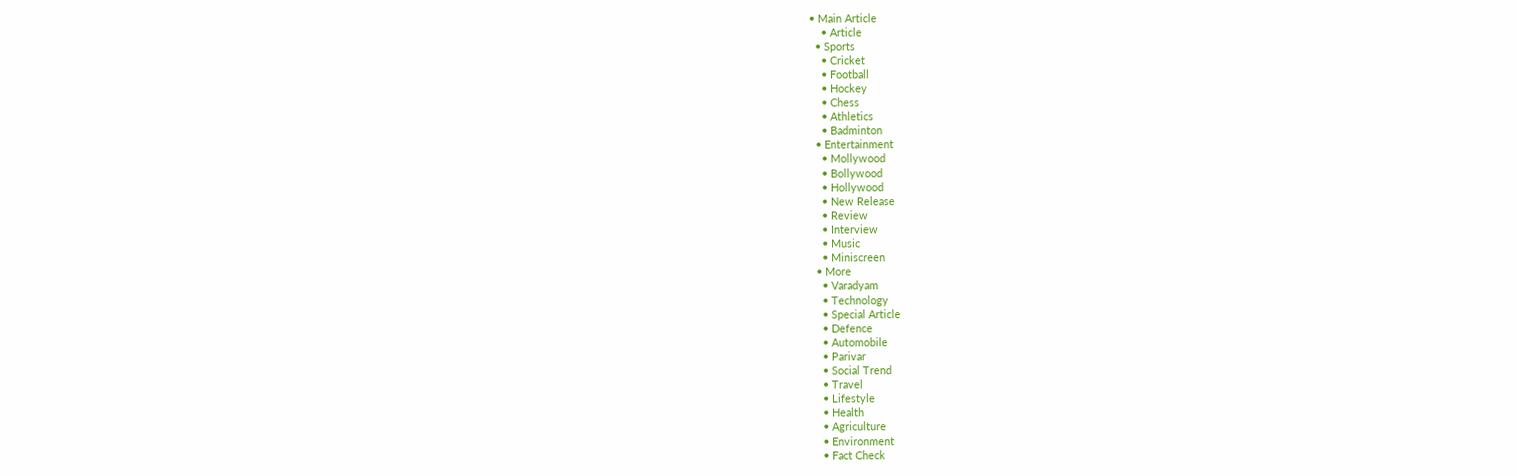• Main Article
    • Article
  • Sports
    • Cricket
    • Football
    • Hockey
    • Chess
    • Athletics
    • Badminton
  • Entertainment
    • Mollywood
    • Bollywood
    • Hollywood
    • New Release
    • Review
    • Interview
    • Music
    • Miniscreen
  • More
    • Varadyam
    • Technology
    • Special Article
    • Defence
    • Automobile
    • Parivar
    • Social Trend
    • Travel
    • Lifestyle
    • Health
    • Agriculture
    • Environment
    • Fact Check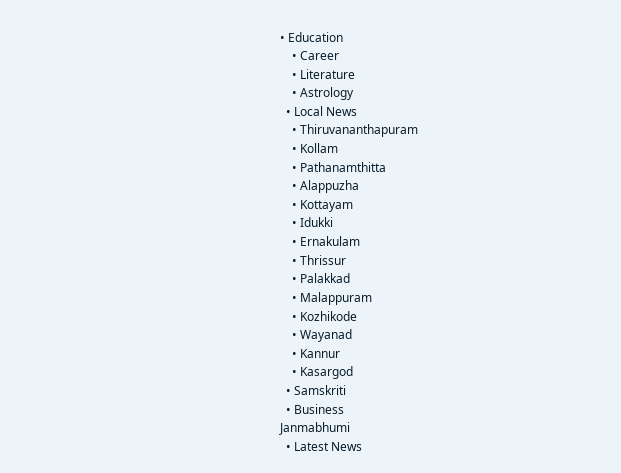• Education
    • Career
    • Literature
    • Astrology
  • Local News
    • Thiruvananthapuram
    • Kollam
    • Pathanamthitta
    • Alappuzha
    • Kottayam
    • Idukki
    • Ernakulam
    • Thrissur
    • Palakkad
    • Malappuram
    • Kozhikode
    • Wayanad
    • Kannur
    • Kasargod
  • Samskriti
  • Business
Janmabhumi
  • Latest News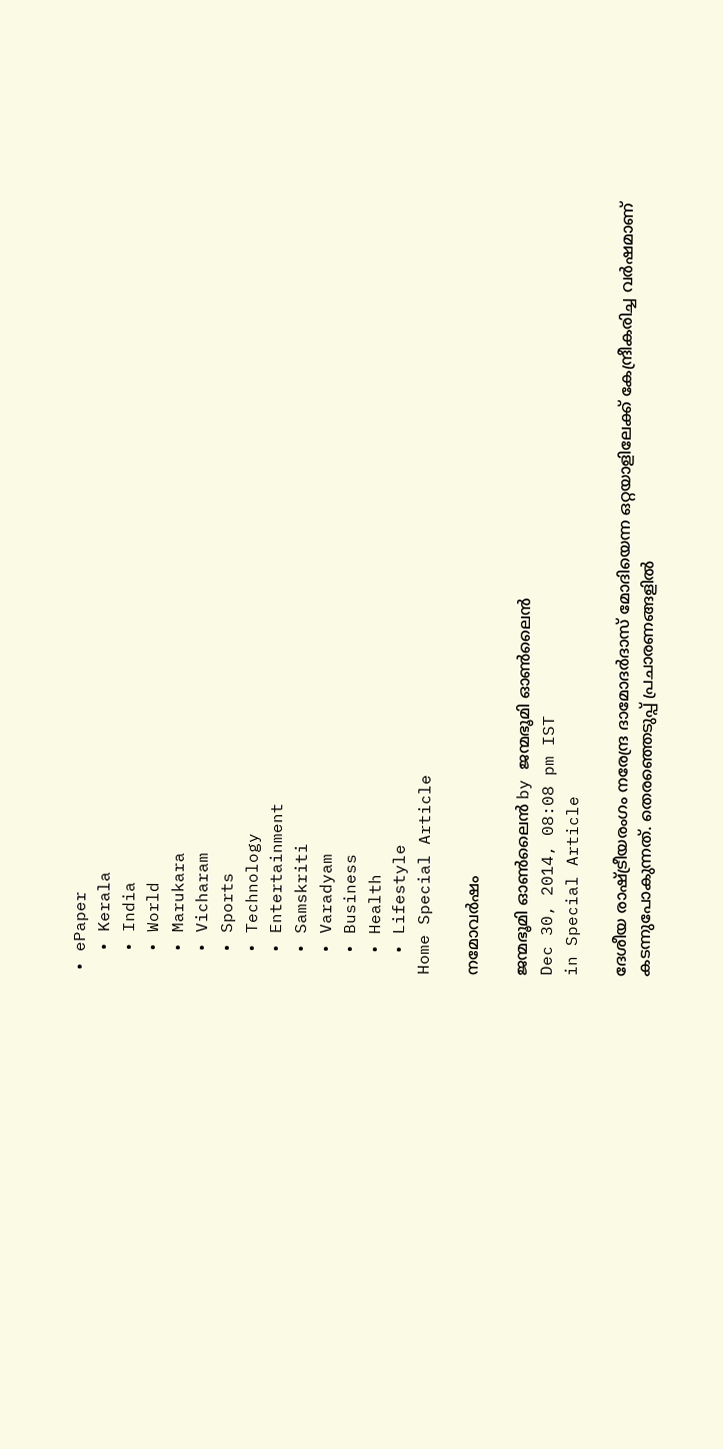• ePaper
  • Kerala
  • India
  • World
  • Marukara
  • Vicharam
  • Sports
  • Technology
  • Entertainment
  • Samskriti
  • Varadyam
  • Business
  • Health
  • Lifestyle
Home Special Article

നമോവര്‍ഷം

ജന്മഭൂമി ഓണ്‍ലൈന്‍ by ജന്മഭൂമി ഓണ്‍ലൈന്‍
Dec 30, 2014, 08:08 pm IST
in Special Article

ദേശീയ രാഷ്‌ട്രീയരംഗം നരേന്ദ്ര ദാമോദര്‍ദാസ് മോദിയെന്ന ഒറ്റയാളിലേക്ക് കേന്ദ്രീകരിച്ച വര്‍ഷമാണ് കടന്നുപോകുന്നത്. തെരഞ്ഞെടുപ്പ് പ്രചാരണങ്ങളില്‍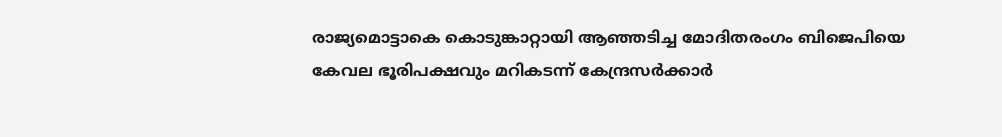രാജ്യമൊട്ടാകെ കൊടുങ്കാറ്റായി ആഞ്ഞടിച്ച മോദിതരംഗം ബിജെപിയെ കേവല ഭൂരിപക്ഷവും മറികടന്ന് കേന്ദ്രസര്‍ക്കാര്‍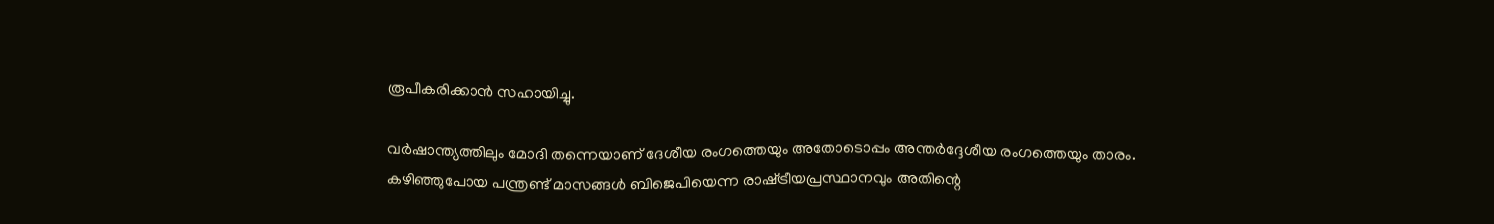രൂപീകരിക്കാന്‍ സഹായിച്ചു.

വര്‍ഷാന്ത്യത്തിലും മോദി തന്നെയാണ് ദേശീയ രംഗത്തെയും അതോടൊപ്പം അന്തര്‍ദ്ദേശീയ രംഗത്തെയും താരം. കഴിഞ്ഞുപോയ പന്ത്രണ്ട് മാസങ്ങള്‍ ബിജെപിയെന്ന രാഷ്‌ട്രീയപ്രസ്ഥാനവും അതിന്റെ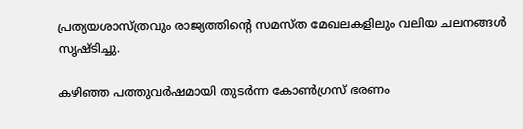പ്രത്യയശാസ്ത്രവും രാജ്യത്തിന്റെ സമസ്ത മേഖലകളിലും വലിയ ചലനങ്ങള്‍ സൃഷ്ടിച്ചു.

കഴിഞ്ഞ പത്തുവര്‍ഷമായി തുടര്‍ന്ന കോണ്‍ഗ്രസ് ഭരണം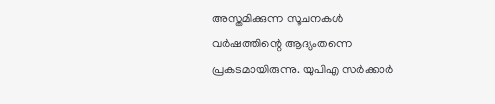അസ്തമിക്കുന്ന സൂചനകള്‍ വര്‍ഷത്തിന്റെ ആദ്യംതന്നെ പ്രകടമായിരുന്നു. യുപിഎ സര്‍ക്കാര്‍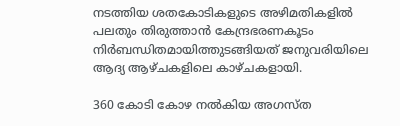നടത്തിയ ശതകോടികളുടെ അഴിമതികളില്‍ പലതും തിരുത്താന്‍ കേന്ദ്രഭരണകൂടം നിര്‍ബന്ധിതമായിത്തുടങ്ങിയത് ജനുവരിയിലെ ആദ്യ ആഴ്ചകളിലെ കാഴ്ചകളായി.

360 കോടി കോഴ നല്‍കിയ അഗസ്ത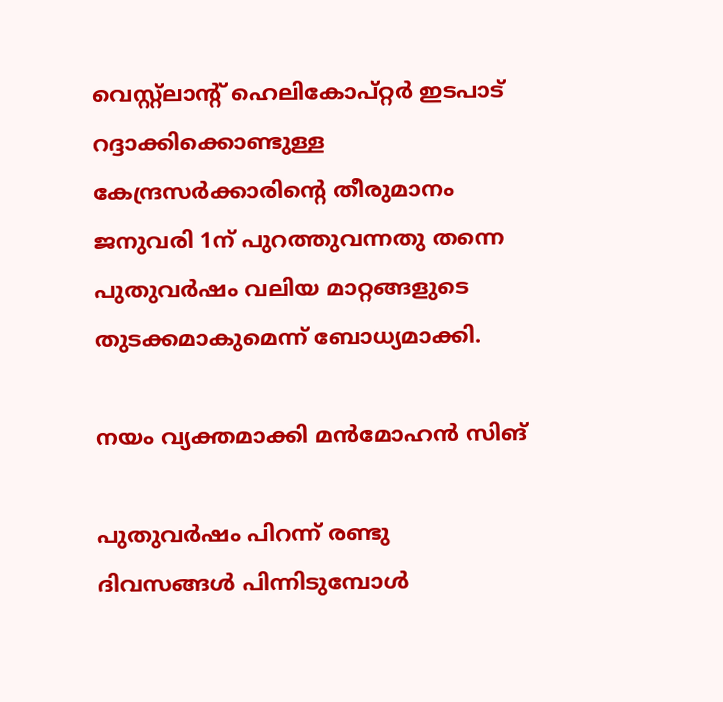വെസ്റ്റ്‌ലാന്റ് ഹെലികോപ്റ്റര്‍ ഇടപാട് റദ്ദാക്കിക്കൊണ്ടുള്ള കേന്ദ്രസര്‍ക്കാരിന്റെ തീരുമാനം ജനുവരി 1ന് പുറത്തുവന്നതു തന്നെ പുതുവര്‍ഷം വലിയ മാറ്റങ്ങളുടെ തുടക്കമാകുമെന്ന് ബോധ്യമാക്കി.

നയം വ്യക്തമാക്കി മന്‍മോഹന്‍ സിങ്

പുതുവര്‍ഷം പിറന്ന് രണ്ടു ദിവസങ്ങള്‍ പിന്നിടുമ്പോള്‍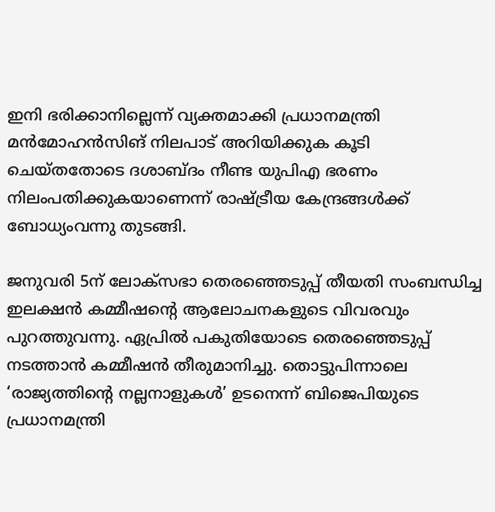ഇനി ഭരിക്കാനില്ലെന്ന് വ്യക്തമാക്കി പ്രധാനമന്ത്രി മന്‍മോഹന്‍സിങ് നിലപാട് അറിയിക്കുക കൂടി ചെയ്തതോടെ ദശാബ്ദം നീണ്ട യുപിഎ ഭരണം നിലംപതിക്കുകയാണെന്ന് രാഷ്‌ട്രീയ കേന്ദ്രങ്ങള്‍ക്ക് ബോധ്യംവന്നു തുടങ്ങി.

ജനുവരി 5ന് ലോക്‌സഭാ തെരഞ്ഞെടുപ്പ് തീയതി സംബന്ധിച്ച ഇലക്ഷന്‍ കമ്മീഷന്റെ ആലോചനകളുടെ വിവരവും പുറത്തുവന്നു. ഏപ്രില്‍ പകുതിയോടെ തെരഞ്ഞെടുപ്പ് നടത്താന്‍ കമ്മീഷന്‍ തീരുമാനിച്ചു. തൊട്ടുപിന്നാലെ ‘രാജ്യത്തിന്റെ നല്ലനാളുകള്‍’ ഉടനെന്ന് ബിജെപിയുടെ പ്രധാനമന്ത്രി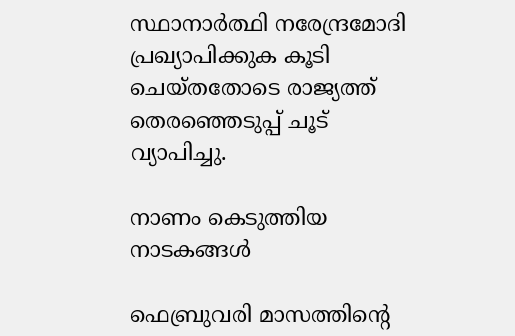സ്ഥാനാര്‍ത്ഥി നരേന്ദ്രമോദി പ്രഖ്യാപിക്കുക കൂടി ചെയ്തതോടെ രാജ്യത്ത് തെരഞ്ഞെടുപ്പ് ചൂട് വ്യാപിച്ചു.

നാണം കെടുത്തിയ നാടകങ്ങള്‍

ഫെബ്രുവരി മാസത്തിന്റെ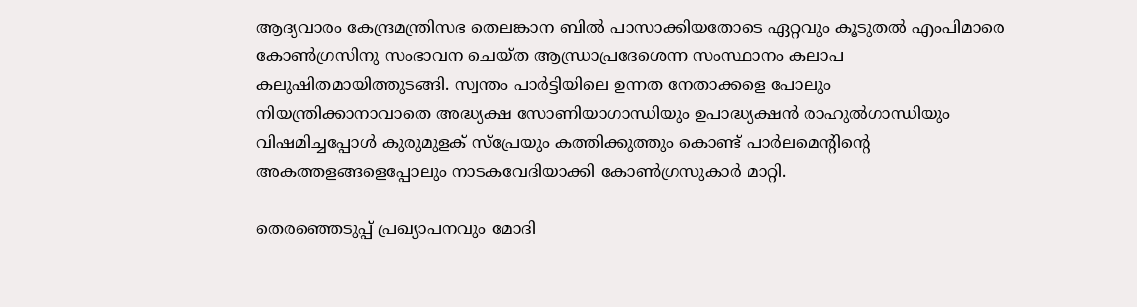ആദ്യവാരം കേന്ദ്രമന്ത്രിസഭ തെലങ്കാന ബില്‍ പാസാക്കിയതോടെ ഏറ്റവും കൂടുതല്‍ എംപിമാരെ കോണ്‍ഗ്രസിനു സംഭാവന ചെയ്ത ആന്ധ്രാപ്രദേശെന്ന സംസ്ഥാനം കലാപ കലുഷിതമായിത്തുടങ്ങി. സ്വന്തം പാര്‍ട്ടിയിലെ ഉന്നത നേതാക്കളെ പോലും നിയന്ത്രിക്കാനാവാതെ അദ്ധ്യക്ഷ സോണിയാഗാന്ധിയും ഉപാദ്ധ്യക്ഷന്‍ രാഹുല്‍ഗാന്ധിയും വിഷമിച്ചപ്പോള്‍ കുരുമുളക് സ്‌പ്രേയും കത്തിക്കുത്തും കൊണ്ട് പാര്‍ലമെന്റിന്റെ അകത്തളങ്ങളെപ്പോലും നാടകവേദിയാക്കി കോണ്‍ഗ്രസുകാര്‍ മാറ്റി.

തെരഞ്ഞെടുപ്പ് പ്രഖ്യാപനവും മോദി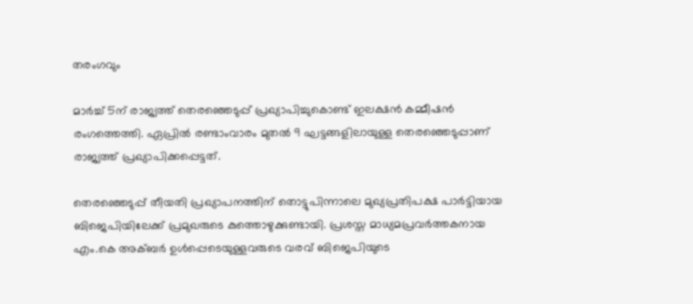തരംഗവും

മാര്‍ച്ച് 5ന് രാജ്യത്ത് തെരഞ്ഞെടുപ്പ് പ്രഖ്യാപിച്ചുകൊണ്ട് ഇലക്ഷന്‍ കമ്മീഷന്‍ രംഗത്തെത്തി. ഏപ്രില്‍ രണ്ടാംവാരം മുതല്‍ 9 ഘട്ടങ്ങളിലായുള്ള തെരഞ്ഞെടുപ്പാണ് രാജ്യത്ത് പ്രഖ്യാപിക്കപ്പെട്ടത്.

തെരഞ്ഞെടുപ്പ് തീയതി പ്രഖ്യാപനത്തിന് തൊട്ടുപിന്നാലെ മുഖ്യപ്രതിപക്ഷ പാര്‍ട്ടിയായ ബിജെപിയിലേക്ക് പ്രമുഖരുടെ കുത്തൊഴുക്കുണ്ടായി. പ്രശസ്ത മാധ്യമപ്രവര്‍ത്തകനായ എം.കെ അക്ബര്‍ ഉള്‍പ്പെടെയുള്ളവരുടെ വരവ് ബിജെപിയുടെ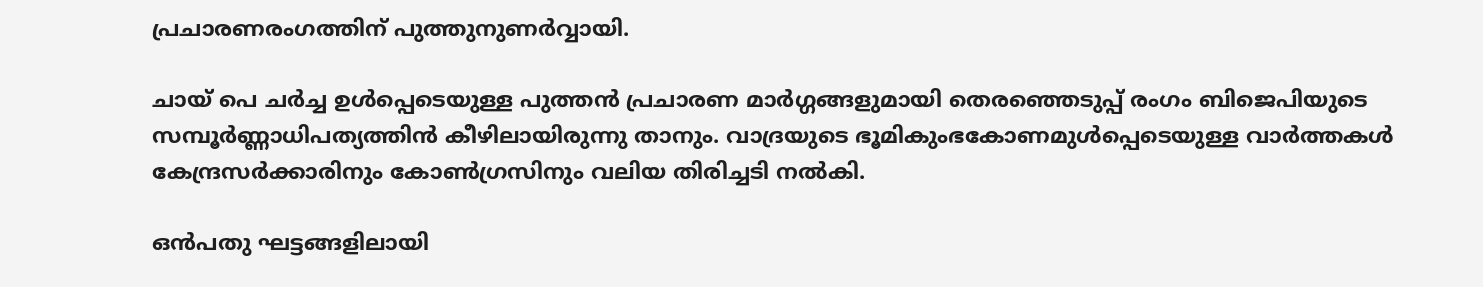പ്രചാരണരംഗത്തിന് പുത്തുനുണര്‍വ്വായി.

ചായ് പെ ചര്‍ച്ച ഉള്‍പ്പെടെയുള്ള പുത്തന്‍ പ്രചാരണ മാര്‍ഗ്ഗങ്ങളുമായി തെരഞ്ഞെടുപ്പ് രംഗം ബിജെപിയുടെ സമ്പൂര്‍ണ്ണാധിപത്യത്തിന്‍ കീഴിലായിരുന്നു താനും. വാദ്രയുടെ ഭൂമികുംഭകോണമുള്‍പ്പെടെയുള്ള വാര്‍ത്തകള്‍ കേന്ദ്രസര്‍ക്കാരിനും കോണ്‍ഗ്രസിനും വലിയ തിരിച്ചടി നല്‍കി.

ഒന്‍പതു ഘട്ടങ്ങളിലായി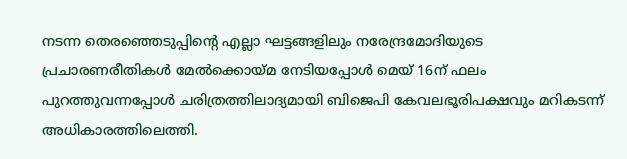നടന്ന തെരഞ്ഞെടുപ്പിന്റെ എല്ലാ ഘട്ടങ്ങളിലും നരേന്ദ്രമോദിയുടെ പ്രചാരണരീതികള്‍ മേല്‍ക്കൊയ്‌മ നേടിയപ്പോള്‍ മെയ് 16ന് ഫലം പുറത്തുവന്നപ്പോള്‍ ചരിത്രത്തിലാദ്യമായി ബിജെപി കേവലഭൂരിപക്ഷവും മറികടന്ന് അധികാരത്തിലെത്തി.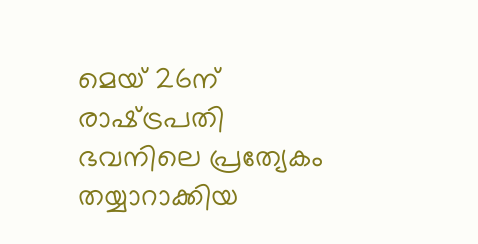മെയ് 26ന് രാഷ്‌ട്രപതി ഭവനിലെ പ്രത്യേകം തയ്യാറാക്കിയ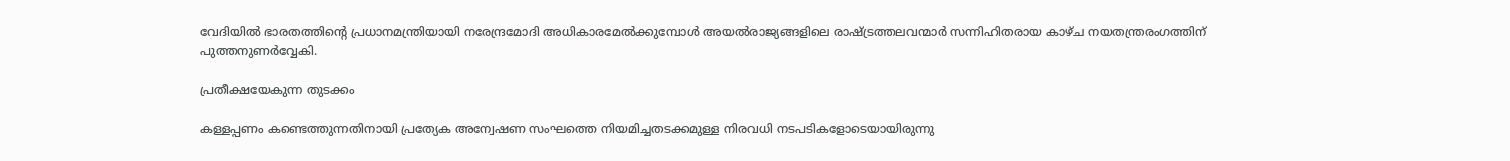വേദിയില്‍ ഭാരതത്തിന്റെ പ്രധാനമന്ത്രിയായി നരേന്ദ്രമോദി അധികാരമേല്‍ക്കുമ്പോള്‍ അയല്‍രാജ്യങ്ങളിലെ രാഷ്‌ട്രത്തലവന്മാര്‍ സന്നിഹിതരായ കാഴ്ച നയതന്ത്രരംഗത്തിന് പുത്തനുണര്‍വ്വേകി.

പ്രതീക്ഷയേകുന്ന തുടക്കം

കള്ളപ്പണം കണ്ടെത്തുന്നതിനായി പ്രത്യേക അന്വേഷണ സംഘത്തെ നിയമിച്ചതടക്കമുള്ള നിരവധി നടപടികളോടെയായിരുന്നു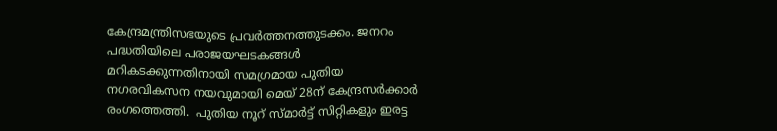കേന്ദ്രമന്ത്രിസഭയുടെ പ്രവര്‍ത്തനത്തുടക്കം. ജനറം പദ്ധതിയിലെ പരാജയഘടകങ്ങള്‍ മറികടക്കുന്നതിനായി സമഗ്രമായ പുതിയ നഗരവികസന നയവുമായി മെയ് 28ന് കേന്ദ്രസര്‍ക്കാര്‍ രംഗത്തെത്തി.  പുതിയ നൂറ് സ്മാര്‍ട്ട് സിറ്റികളും ഇരട്ട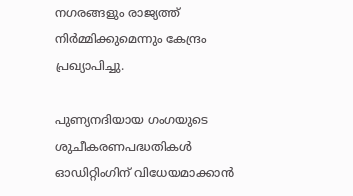നഗരങ്ങളും രാജ്യത്ത് നിര്‍മ്മിക്കുമെന്നും കേന്ദ്രം പ്രഖ്യാപിച്ചു.

പുണ്യനദിയായ ഗംഗയുടെ ശുചീകരണപദ്ധതികള്‍ ഓഡിറ്റിംഗിന് വിധേയമാക്കാന്‍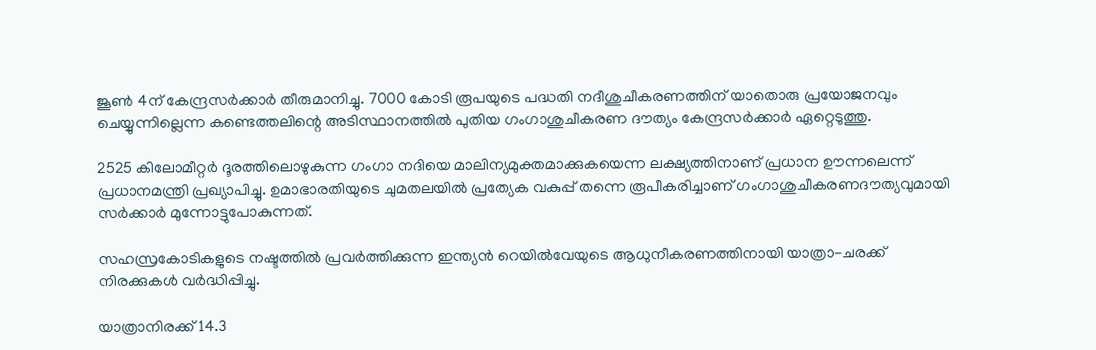ജൂണ്‍ 4ന് കേന്ദ്രസര്‍ക്കാര്‍ തീരുമാനിച്ചു. 7000 കോടി രൂപയുടെ പദ്ധതി നദീശുചീകരണത്തിന് യാതൊരു പ്രയോജനവും ചെയ്യുന്നില്ലെന്ന കണ്ടെത്തലിന്റെ അടിസ്ഥാനത്തില്‍ പുതിയ ഗംഗാശുചീകരണ ദൗത്യം കേന്ദ്രസര്‍ക്കാര്‍ ഏറ്റെടുത്തു.

2525 കിലോമീറ്റര്‍ ദൂരത്തിലൊഴുകുന്ന ഗംഗാ നദിയെ മാലിന്യമുക്തമാക്കുകയെന്ന ലക്ഷ്യത്തിനാണ് പ്രധാന ഊന്നലെന്ന് പ്രധാനമന്ത്രി പ്രഖ്യാപിച്ചു. ഉമാഭാരതിയുടെ ചുമതലയില്‍ പ്രത്യേക വകുപ്പ് തന്നെ രൂപീകരിച്ചാണ് ഗംഗാശുചീകരണദൗത്യവുമായി സര്‍ക്കാര്‍ മുന്നോട്ടുപോകുന്നത്.

സഹസ്രകോടികളുടെ നഷ്ടത്തില്‍ പ്രവര്‍ത്തിക്കുന്ന ഇന്ത്യന്‍ റെയില്‍വേയുടെ ആധുനീകരണത്തിനായി യാത്രാ-ചരക്ക് നിരക്കുകള്‍ വര്‍ദ്ധിപ്പിച്ചു.

യാത്രാനിരക്ക് 14.3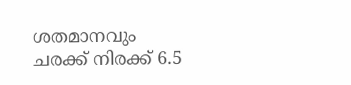ശതമാനവും ചരക്ക് നിരക്ക് 6.5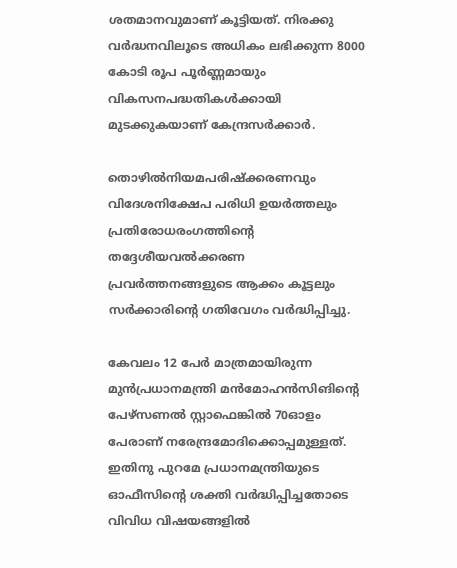ശതമാനവുമാണ് കൂട്ടിയത്. നിരക്കു വര്‍ദ്ധനവിലൂടെ അധികം ലഭിക്കുന്ന 8000 കോടി രൂപ പൂര്‍ണ്ണമായും വികസനപദ്ധതികള്‍ക്കായി മുടക്കുകയാണ് കേന്ദ്രസര്‍ക്കാര്‍.

തൊഴില്‍നിയമപരിഷ്‌ക്കരണവും വിദേശനിക്ഷേപ പരിധി ഉയര്‍ത്തലും പ്രതിരോധരംഗത്തിന്റെ തദ്ദേശീയവല്‍ക്കരണ പ്രവര്‍ത്തനങ്ങളുടെ ആക്കം കൂട്ടലും സര്‍ക്കാരിന്റെ ഗതിവേഗം വര്‍ദ്ധിപ്പിച്ചു.

കേവലം 12 പേര്‍ മാത്രമായിരുന്ന മുന്‍പ്രധാനമന്ത്രി മന്‍മോഹന്‍സിങിന്റെ പേഴ്‌സണല്‍ സ്റ്റാഫെങ്കില്‍ 70ഓളം പേരാണ് നരേന്ദ്രമോദിക്കൊപ്പമുള്ളത്. ഇതിനു പുറമേ പ്രധാനമന്ത്രിയുടെ ഓഫീസിന്റെ ശക്തി വര്‍ദ്ധിപ്പിച്ചതോടെ വിവിധ വിഷയങ്ങളില്‍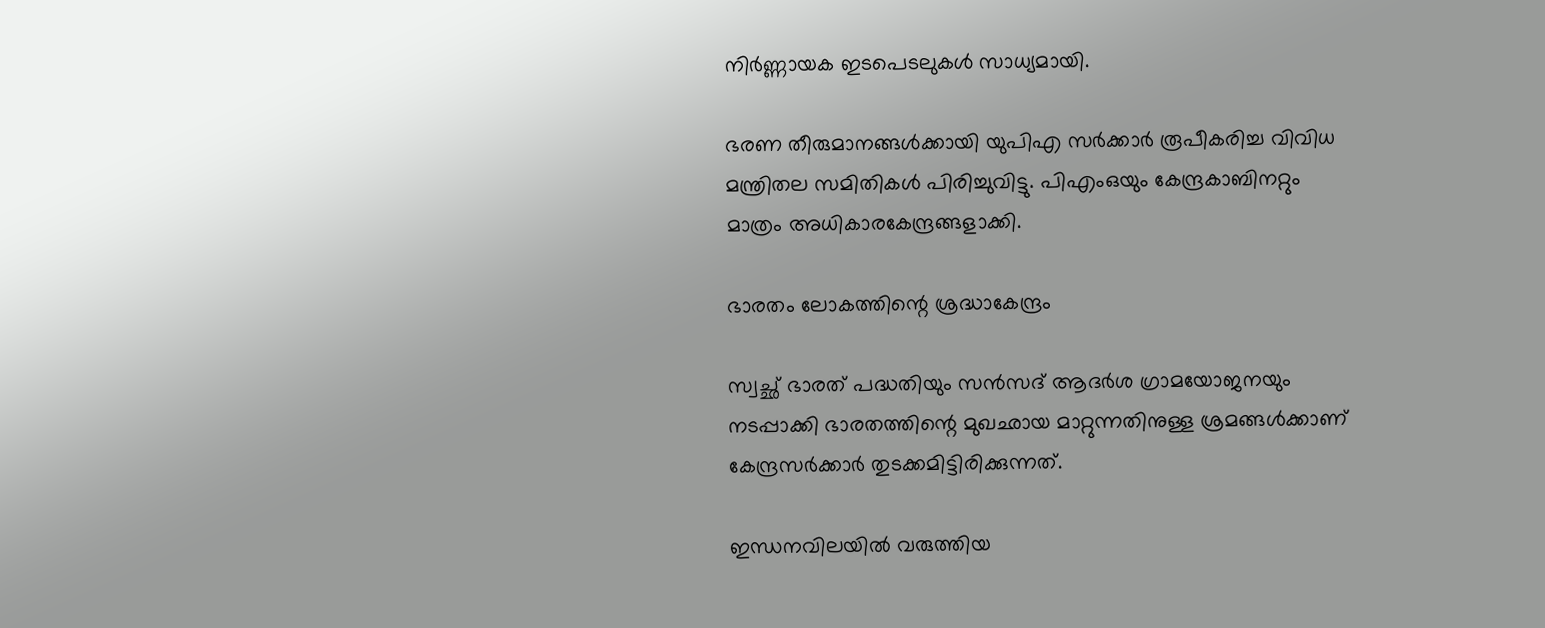നിര്‍ണ്ണായക ഇടപെടലുകള്‍ സാധ്യമായി.

ഭരണ തീരുമാനങ്ങള്‍ക്കായി യുപിഎ സര്‍ക്കാര്‍ രൂപീകരിച്ച വിവിധ മന്ത്രിതല സമിതികള്‍ പിരിച്ചുവിട്ടു. പിഎംഒയും കേന്ദ്രകാബിനറ്റും മാത്രം അധികാരകേന്ദ്രങ്ങളാക്കി.

ഭാരതം ലോകത്തിന്റെ ശ്രദ്ധാകേന്ദ്രം

സ്വച്ഛ് ഭാരത് പദ്ധതിയും സന്‍സദ് ആദര്‍ശ ഗ്രാമയോജനയും നടപ്പാക്കി ഭാരതത്തിന്റെ മുഖഛായ മാറ്റുന്നതിനുള്ള ശ്രമങ്ങള്‍ക്കാണ് കേന്ദ്രസര്‍ക്കാര്‍ തുടക്കമിട്ടിരിക്കുന്നത്.

ഇന്ധനവിലയില്‍ വരുത്തിയ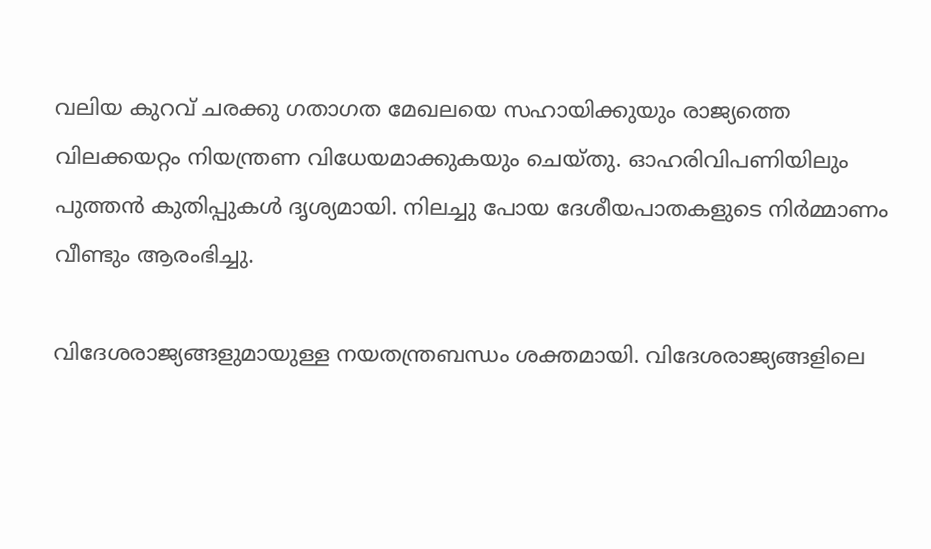വലിയ കുറവ് ചരക്കു ഗതാഗത മേഖലയെ സഹായിക്കുയും രാജ്യത്തെ വിലക്കയറ്റം നിയന്ത്രണ വിധേയമാക്കുകയും ചെയ്തു. ഓഹരിവിപണിയിലും പുത്തന്‍ കുതിപ്പുകള്‍ ദൃശ്യമായി. നിലച്ചു പോയ ദേശീയപാതകളുടെ നിര്‍മ്മാണം വീണ്ടും ആരംഭിച്ചു.

വിദേശരാജ്യങ്ങളുമായുള്ള നയതന്ത്രബന്ധം ശക്തമായി. വിദേശരാജ്യങ്ങളിലെ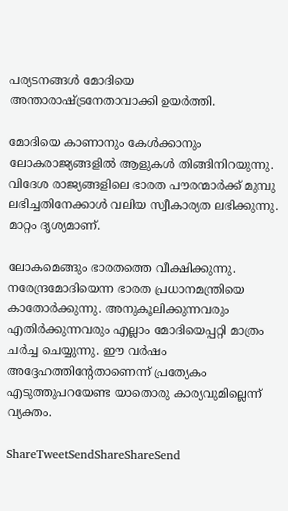പര്യടനങ്ങള്‍ മോദിയെ അന്താരാഷ്‌ട്രനേതാവാക്കി ഉയര്‍ത്തി.

മോദിയെ കാണാനും കേള്‍ക്കാനും ലോകരാജ്യങ്ങളില്‍ ആളുകള്‍ തിങ്ങിനിറയുന്നു. വിദേശ രാജ്യങ്ങളിലെ ഭാരത പൗരന്മാര്‍ക്ക് മുമ്പു ലഭിച്ചതിനേക്കാള്‍ വലിയ സ്വീകാര്യത ലഭിക്കുന്നു. മാറ്റം ദൃശ്യമാണ്.

ലോകമെങ്ങും ഭാരതത്തെ വീക്ഷിക്കുന്നു. നരേന്ദ്രമോദിയെന്ന ഭാരത പ്രധാനമന്ത്രിയെ കാതോര്‍ക്കുന്നു. അനുകൂലിക്കുന്നവരും എതിര്‍ക്കുന്നവരും എല്ലാം മോദിയെപ്പറ്റി മാത്രം ചര്‍ച്ച ചെയ്യുന്നു. ഈ വര്‍ഷം അദ്ദേഹത്തിന്റേതാണെന്ന് പ്രത്യേകം എടുത്തുപറയേണ്ട യാതൊരു കാര്യവുമില്ലെന്ന് വ്യക്തം.

ShareTweetSendShareShareSend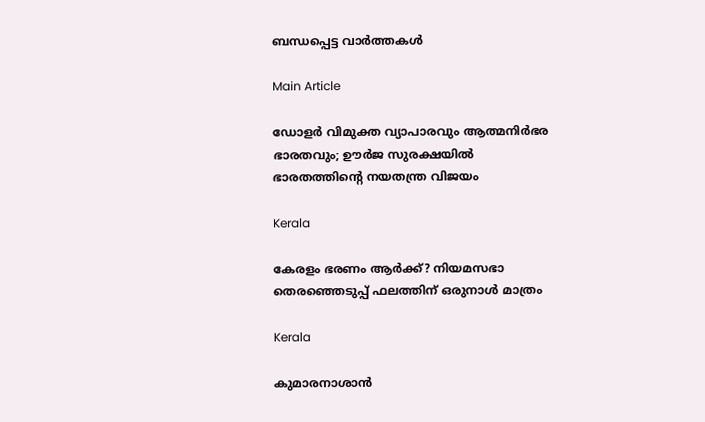ബന്ധപ്പെട്ട വാര്‍ത്തകള്‍

Main Article

ഡോളര്‍ വിമുക്ത വ്യാപാരവും ആത്മനിര്‍ഭര ഭാരതവും; ഊര്‍ജ സുരക്ഷയില്‍ ഭാരതത്തിന്റെ നയതന്ത്ര വിജയം

Kerala

കേരളം ഭരണം ആര്‍ക്ക്? നിയമസഭാ തെരഞ്ഞെടുപ്പ് ഫലത്തിന് ഒരുനാള്‍ മാത്രം

Kerala

കുമാരനാശാന്‍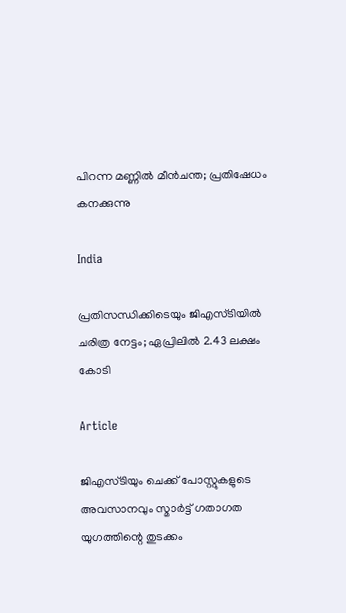പിറന്ന മണ്ണില്‍ മീന്‍ചന്ത; പ്രതിഷേധം കനക്കുന്നു

India

പ്രതിസന്ധിക്കിടെയും ജിഎസ്ടിയില്‍ ചരിത്ര നേട്ടം; ഏപ്രിലില്‍ 2.43 ലക്ഷം കോടി

Article

ജിഎസ്ടിയും ചെക്ക് പോസ്റ്റുകളുടെ അവസാനവും സ്മാര്‍ട്ട് ഗതാഗത യുഗത്തിന്റെ തുടക്കം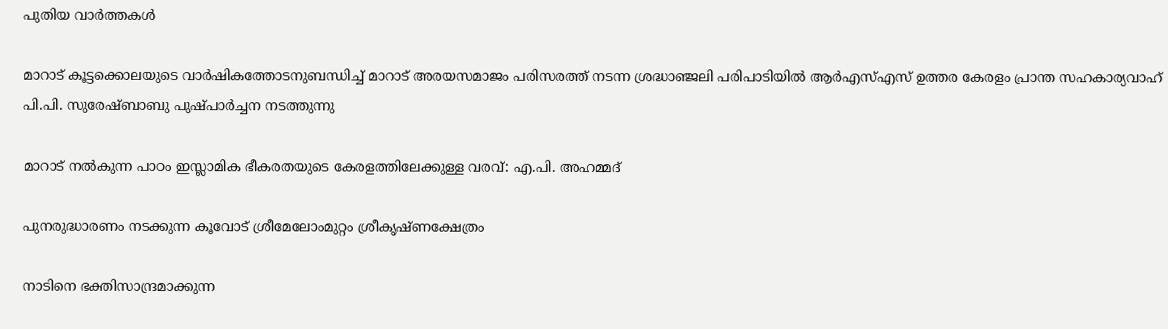പുതിയ വാര്‍ത്തകള്‍

മാറാട് കൂട്ടക്കൊലയുടെ വാര്‍ഷികത്തോടനുബന്ധിച്ച് മാറാട് അരയസമാജം പരിസരത്ത് നടന്ന ശ്രദ്ധാഞ്ജലി പരിപാടിയില്‍ ആര്‍എസ്എസ് ഉത്തര കേരളം പ്രാന്ത സഹകാര്യവാഹ്
പി.പി. സുരേഷ്ബാബു പുഷ്പാര്‍ച്ചന നടത്തുന്നു

മാറാട് നല്‍കുന്ന പാഠം ഇസ്ലാമിക ഭീകരതയുടെ കേരളത്തിലേക്കുള്ള വരവ്: എ.പി. അഹമ്മദ്

പുനരുദ്ധാരണം നടക്കുന്ന കൂവോട് ശ്രീമേലോംമുറ്റം ശ്രീകൃഷ്ണക്ഷേത്രം

നാടിനെ ഭക്തിസാന്ദ്രമാക്കുന്ന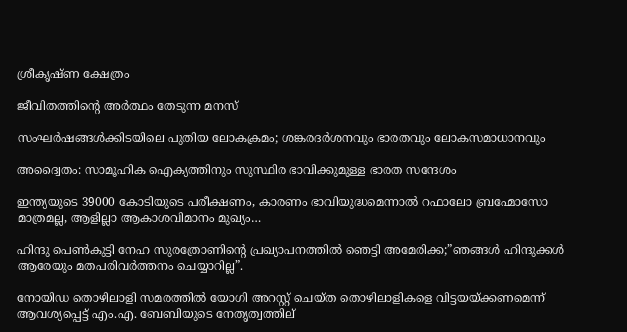ശ്രീകൃഷ്ണ ക്ഷേത്രം

ജീവിതത്തിന്റെ അര്‍ത്ഥം തേടുന്ന മനസ്

സംഘര്‍ഷങ്ങള്‍ക്കിടയിലെ പുതിയ ലോകക്രമം; ശങ്കരദര്‍ശനവും ഭാരതവും ലോകസമാധാനവും

അദ്വൈതം: സാമൂഹിക ഐക്യത്തിനും സുസ്ഥിര ഭാവിക്കുമുള്ള ഭാരത സന്ദേശം

ഇന്ത്യയുടെ 39000 കോടിയുടെ പരീക്ഷണം, കാരണം ഭാവിയുദ്ധമെന്നാല്‍ റഫാലോ ബ്രഹ്മോസോ മാത്രമല്ല, ആളില്ലാ ആകാശവിമാനം മുഖ്യം…

ഹിന്ദു പെണ്‍കുട്ടി നേഹ സുരത്രോണിന്റെ പ്രഖ്യാപനത്തില്‍ ഞെട്ടി അമേരിക്ക;”ഞങ്ങള്‍ ഹിന്ദുക്കള്‍ ആരേയും മതപരിവര്‍ത്തനം ചെയ്യാറില്ല”.

നോയിഡ തൊഴിലാളി സമരത്തില്‍ യോഗി അറസ്റ്റ് ചെയ്ത തൊഴിലാളികളെ വിട്ടയയ്ക്കണമെന്ന് ആവശ്യപ്പെട്ട് എം.എ. ബേബിയുടെ നേതൃത്വത്തില‍്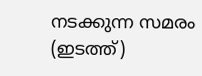നടക്കുന്ന സമരം (ഇടത്ത്)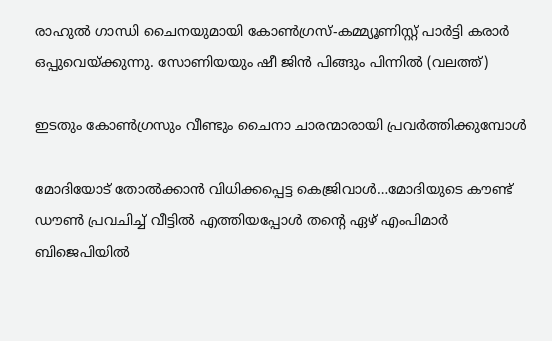രാഹുല്‍ ഗാന്ധി ചൈനയുമായി കോണ്‍ഗ്രസ്-കമ്മ്യൂണിസ്റ്റ് പാര്‍ട്ടി കരാര്‍ ഒപ്പുവെയ്ക്കുന്നു. സോണിയയും ഷീ ജിന്‍ പിങ്ങും പിന്നില്‍ (വലത്ത്)

ഇടതും കോണ്‍ഗ്രസും വീണ്ടും ചൈനാ ചാരന്മാരായി പ്രവര്‍ത്തിക്കുമ്പോള്‍

മോദിയോട് തോല്‍ക്കാന്‍ വിധിക്കപ്പെട്ട കെജ്രിവാള്‍…മോദിയുടെ കൗണ്ട് ഡൗണ്‍ പ്രവചിച്ച് വീട്ടില്‍ എത്തിയപ്പോള്‍ തന്റെ ഏഴ് എംപിമാർ ബിജെപിയിൽ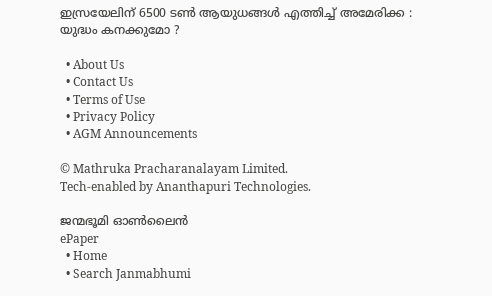ഇസ്രയേലിന് 6500 ടൺ ആയുധങ്ങൾ എത്തിച്ച് അമേരിക്ക : യുദ്ധം കനക്കുമോ ?

  • About Us
  • Contact Us
  • Terms of Use
  • Privacy Policy
  • AGM Announcements

© Mathruka Pracharanalayam Limited.
Tech-enabled by Ananthapuri Technologies.

ജന്മഭൂമി ഓണ്‍ലൈന്‍
ePaper
  • Home
  • Search Janmabhumi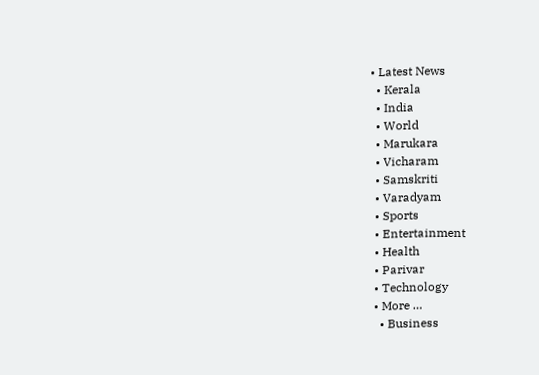• Latest News
  • Kerala
  • India
  • World
  • Marukara
  • Vicharam
  • Samskriti
  • Varadyam
  • Sports
  • Entertainment
  • Health
  • Parivar
  • Technology
  • More …
    • Business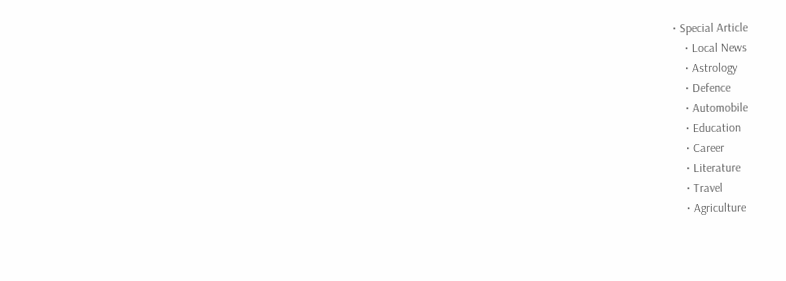• Special Article
    • Local News
    • Astrology
    • Defence
    • Automobile
    • Education
    • Career
    • Literature
    • Travel
    • Agriculture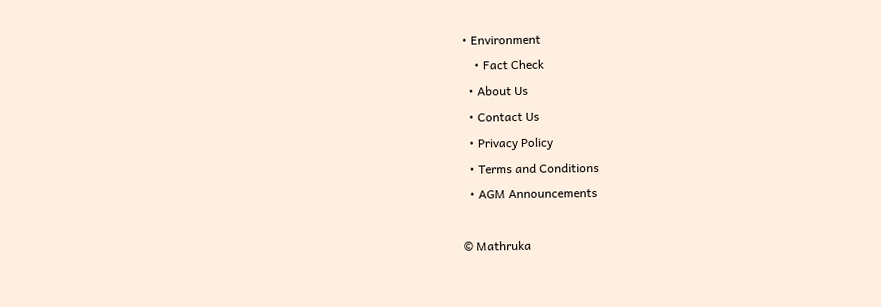• Environment
    • Fact Check
  • About Us
  • Contact Us
  • Privacy Policy
  • Terms and Conditions
  • AGM Announcements

© Mathruka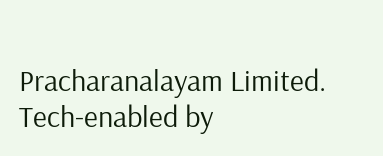Pracharanalayam Limited.
Tech-enabled by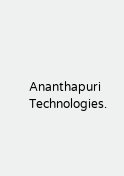Ananthapuri Technologies.